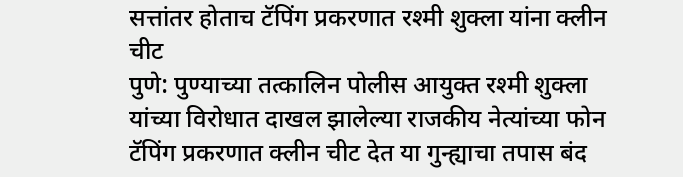सत्तांतर होताच टॅपिंग प्रकरणात रश्मी शुक्ला यांना क्लीन चीट
पुणे: पुण्याच्या तत्कालिन पोलीस आयुक्त रश्मी शुक्ला यांच्या विरोधात दाखल झालेल्या राजकीय नेत्यांच्या फोन टॅपिंग प्रकरणात क्लीन चीट देत या गुन्ह्याचा तपास बंद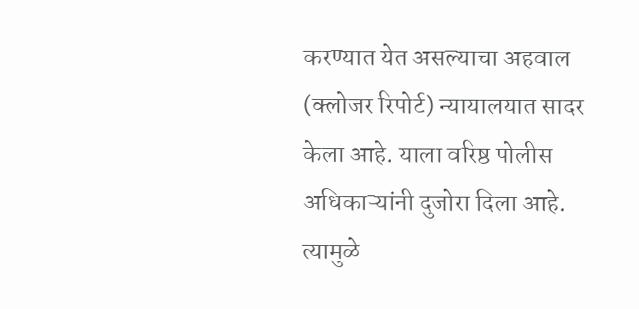करण्यात येत असल्याचा अहवाल (क्लोजर रिपोर्ट) न्यायालयात सादर केला आहे. याला वरिष्ठ पोलीस अधिकाऱ्यांनी दुजोरा दिला आहे. त्यामुळे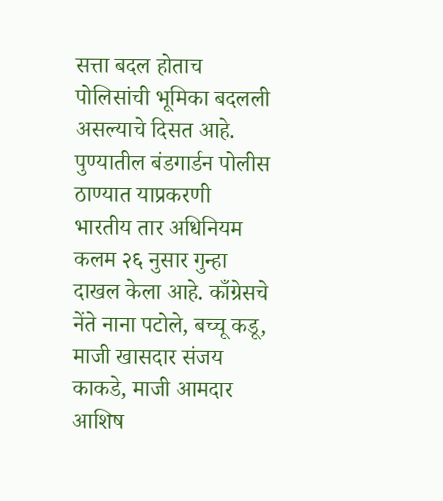सत्ता बदल होताच पोलिसांची भूमिका बदलली असल्याचे दिसत आहे.
पुण्यातील बंडगार्डन पोलीस ठाण्यात याप्रकरणी भारतीय तार अधिनियम कलम २६ नुसार गुन्हा दाखल केला आहे. काँग्रेसचे नेंते नाना पटोले, बच्चू कडू, माजी खासदार संजय काकडे, माजी आमदार आशिष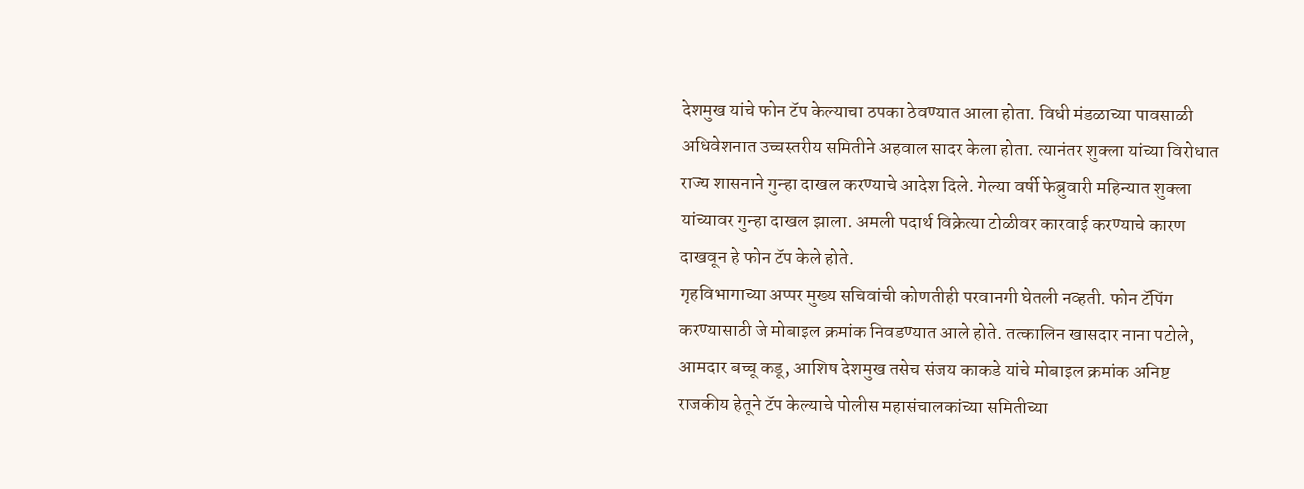देशमुख यांचे फोन टॅप केल्याचा ठपका ठेवण्यात आला होता. विधी मंडळाच्या पावसाळी अधिवेशनात उच्चस्तरीय समितीने अहवाल सादर केला होता. त्यानंतर शुक्ला यांच्या विरोधात राज्य शासनाने गुन्हा दाखल करण्याचे आदेश दिले. गेल्या वर्षी फेब्रुवारी महिन्यात शुक्ला यांच्यावर गुन्हा दाखल झाला. अमली पदार्थ विक्रेत्या टोळीवर कारवाई करण्याचे कारण दाखवून हे फोन टॅप केले होते.
गृहविभागाच्या अप्पर मुख्य सचिवांची कोणतीही परवानगी घेतली नव्हती. फोन टॅपिंग करण्यासाठी जे मोबाइल क्रमांक निवडण्यात आले होते. तत्कालिन खासदार नाना पटोले, आमदार बच्चू कडू, आशिष देशमुख तसेच संजय काकडे यांचे मोबाइल क्रमांक अनिष्ट राजकीय हेतूने टॅप केल्याचे पोलीस महासंचालकांच्या समितीच्या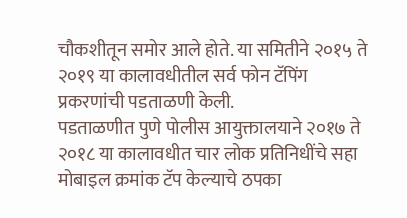चौकशीतून समोर आले होते. या समितीने २०१५ ते २०१९ या कालावधीतील सर्व फोन टॅपिंग प्रकरणांची पडताळणी केली.
पडताळणीत पुणे पोलीस आयुक्तालयाने २०१७ ते २०१८ या कालावधीत चार लोक प्रतिनिधींचे सहा मोबाइल क्रमांक टॅप केल्याचे ठपका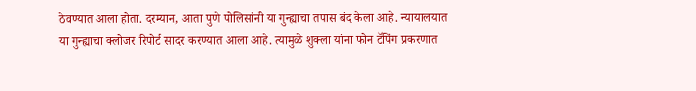ठेवण्यात आला होता. दरम्यान, आता पुणे पोलिसांनी या गुन्ह्याचा तपास बंद केला आहे. न्यायालयात या गुन्ह्याचा क्लोजर रिपोर्ट सादर करण्यात आला आहे. त्यामुळे शुक्ला यांना फोन टॅपिंग प्रकरणात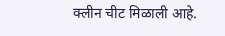क्लीन चीट मिळाली आहे.